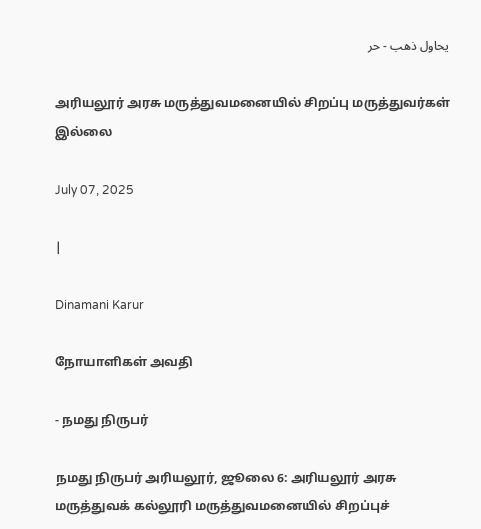يحاول ذهب - حر

அரியலூர் அரசு மருத்துவமனையில் சிறப்பு மருத்துவர்கள் இல்லை

July 07, 2025

|

Dinamani Karur

நோயாளிகள் அவதி

- நமது நிருபர்

நமது நிருபர் அரியலூர், ஜூலை 6: அரியலூர் அரசு மருத்துவக் கல்லூரி மருத்துவமனையில் சிறப்புச்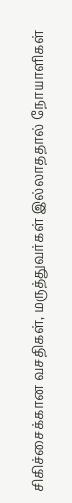சிகிச்சைக்கான வசதிகள், மருத்துவர்கள் இல்லாததால் நோயாளிகள்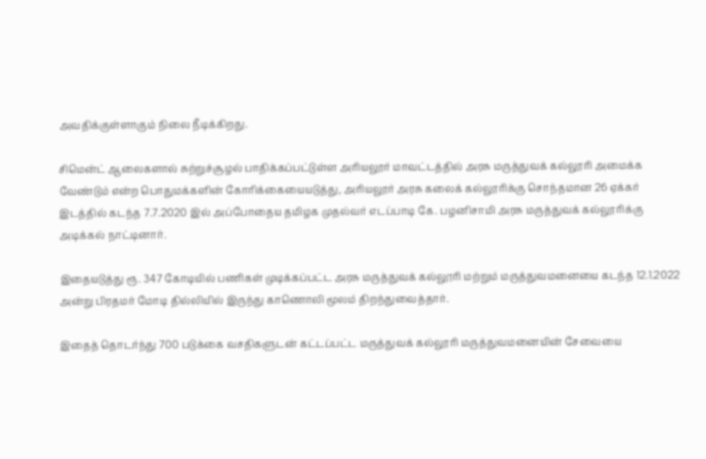அவதிக்குள்ளாகும் நிலை நீடிக்கிறது.

சிமென்ட் ஆலைகளால் சுற்றுச்சூழல் பாதிக்கப்பட்டுள்ள அரியலூர் மாவட்டத்தில் அரசு மருத்துவக் கல்லூரி அமைக்க வேண்டும் என்ற பொதுமக்களின் கோரிக்கையையடுத்து, அரியலூர் அரசு கலைக் கல்லூரிக்கு சொந்தமான 26 ஏக்கர் இடத்தில் கடந்த 7.7.2020 இல் அப்போதைய தமிழக முதல்வர் எடப்பாடி கே. பழனிசாமி அரசு மருத்துவக் கல்லூரிக்கு அடிக்கல் நாட்டினார்.

இதையடுத்து ரூ. 347 கோடியில் பணிகள் முடிக்கப்பட்ட அரசு மருத்துவக் கல்லூரி மற்றும் மருத்துவமனையை கடந்த 12.1.2022 அன்று பிரதமர் மோடி தில்லியில் இருந்து காணொலி மூலம் திறந்துவைத்தார்.

இதைத் தொடர்ந்து 700 படுக்கை வசதிகளுடன் கட்டப்பட்ட மருத்துவக் கல்லூரி மருத்துவமனையின் சேவையை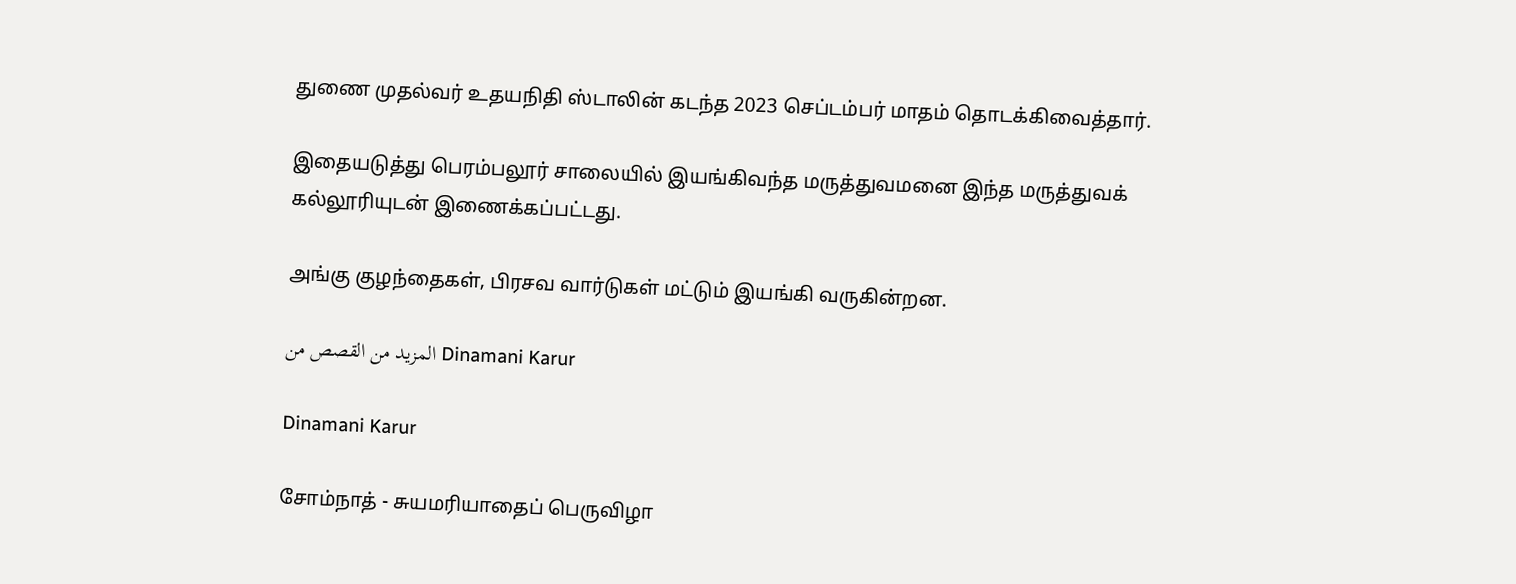துணை முதல்வர் உதயநிதி ஸ்டாலின் கடந்த 2023 செப்டம்பர் மாதம் தொடக்கிவைத்தார்.

இதையடுத்து பெரம்பலூர் சாலையில் இயங்கிவந்த மருத்துவமனை இந்த மருத்துவக் கல்லூரியுடன் இணைக்கப்பட்டது.

அங்கு குழந்தைகள், பிரசவ வார்டுகள் மட்டும் இயங்கி வருகின்றன.

المزيد من القصص من Dinamani Karur

Dinamani Karur

சோம்நாத் - சுயமரியாதைப் பெருவிழா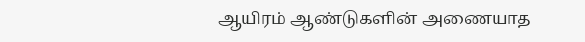ஆயிரம் ஆண்டுகளின் அணையாத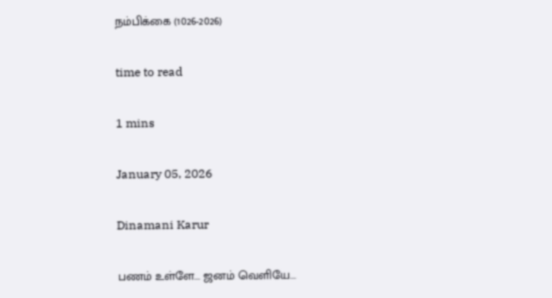நம்பிக்கை (1026-2026)

time to read

1 mins

January 05, 2026

Dinamani Karur

பணம் உள்ளே... ஜனம் வெளியே...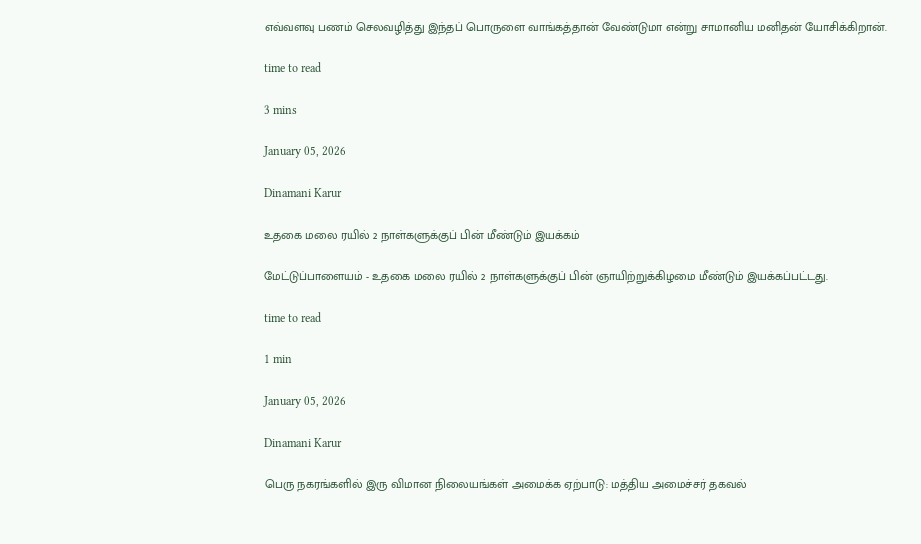எவ்வளவு பணம் செலவழித்து இந்தப் பொருளை வாங்கத்தான் வேண்டுமா என்று சாமானிய மனிதன் யோசிக்கிறான்.

time to read

3 mins

January 05, 2026

Dinamani Karur

உதகை மலை ரயில் 2 நாள்களுக்குப் பின் மீண்டும் இயக்கம்

மேட்டுப்பாளையம் - உதகை மலை ரயில் 2 நாள்களுக்குப் பின் ஞாயிற்றுக்கிழமை மீண்டும் இயக்கப்பட்டது.

time to read

1 min

January 05, 2026

Dinamani Karur

பெரு நகரங்களில் இரு விமான நிலையங்கள் அமைக்க ஏற்பாடு: மத்திய அமைச்சர் தகவல்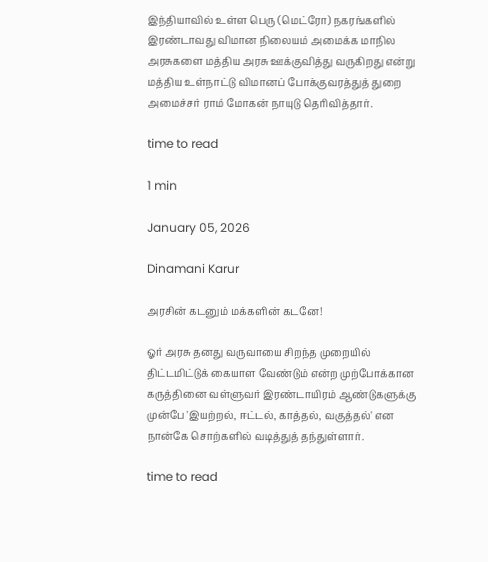இந்தியாவில் உள்ள பெரு (மெட்ரோ) நகரங்களில் இரண்டாவது விமான நிலையம் அமைக்க மாநில அரசுகளை மத்திய அரசு ஊக்குவித்து வருகிறது என்று மத்திய உள்நாட்டு விமானப் போக்குவரத்துத் துறை அமைச்சர் ராம் மோகன் நாயுடு தெரிவித்தார்.

time to read

1 min

January 05, 2026

Dinamani Karur

அரசின் கடனும் மக்களின் கடனே!

ஓர் அரசு தனது வருவாயை சிறந்த முறையில் திட்டமிட்டுக் கையாள வேண்டும் என்ற முற்போக்கான கருத்தினை வள்ளுவர் இரண்டாயிரம் ஆண்டுகளுக்கு முன்பே 'இயற்றல், ஈட்டல், காத்தல், வகுத்தல்' என நான்கே சொற்களில் வடித்துத் தந்துள்ளார்.

time to read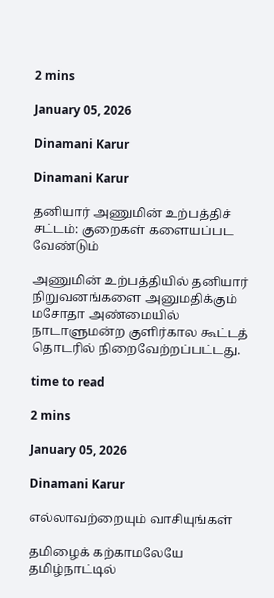2 mins

January 05, 2026

Dinamani Karur

Dinamani Karur

தனியார் அணுமின் உற்பத்திச் சட்டம்: குறைகள் களையப்பட வேண்டும்

அணுமின் உற்பத்தியில் தனியார் நிறுவனங்களை அனுமதிக்கும் மசோதா அண்மையில் நாடாளுமன்ற குளிர்கால கூட்டத் தொடரில் நிறைவேற்றப்பட்டது.

time to read

2 mins

January 05, 2026

Dinamani Karur

எல்லாவற்றையும் வாசியுங்கள்

தமிழைக் கற்காமலேயே தமிழ்நாட்டில்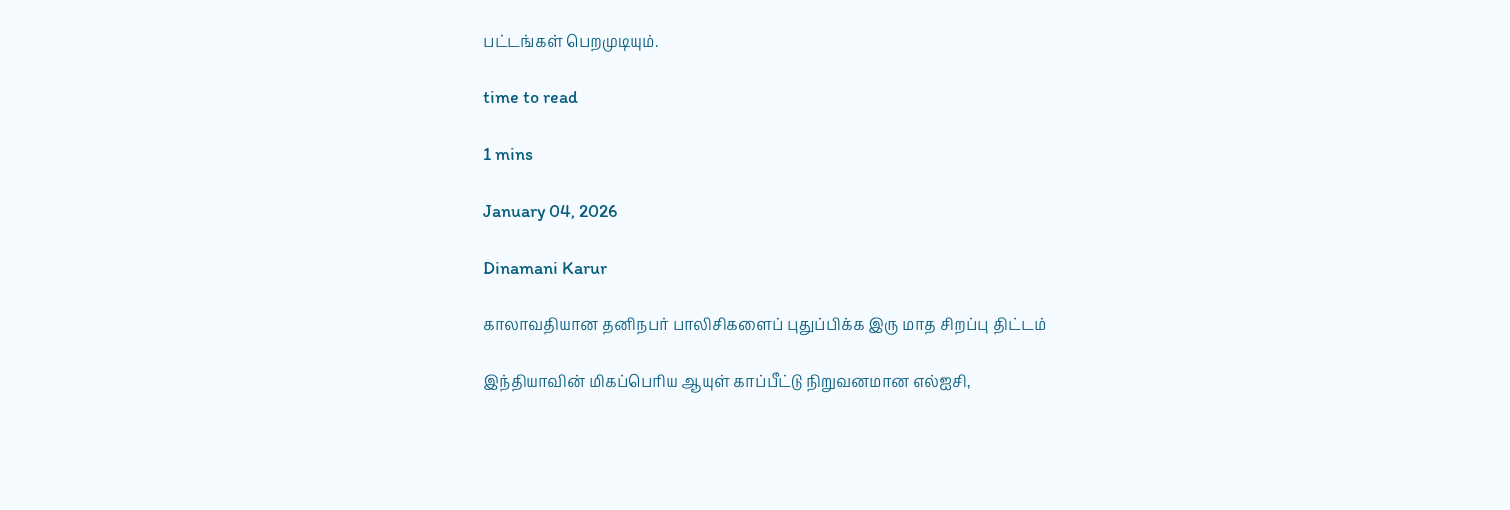பட்டங்கள் பெறமுடியும்.

time to read

1 mins

January 04, 2026

Dinamani Karur

காலாவதியான தனிநபர் பாலிசிகளைப் புதுப்பிக்க இரு மாத சிறப்பு திட்டம்

இந்தியாவின் மிகப்பெரிய ஆயுள் காப்பீட்டு நிறுவனமான எல்ஐசி,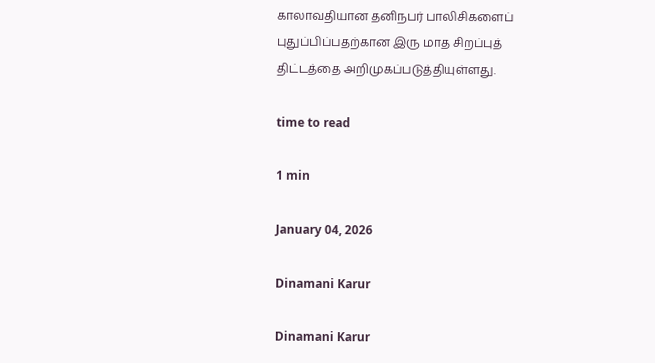காலாவதியான தனிநபர் பாலிசிகளைப் புதுப்பிப்பதற்கான இரு மாத சிறப்புத் திட்டத்தை அறிமுகப்படுத்தியுள்ளது.

time to read

1 min

January 04, 2026

Dinamani Karur

Dinamani Karur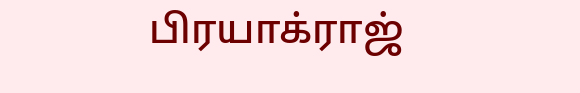பிரயாக்ராஜ்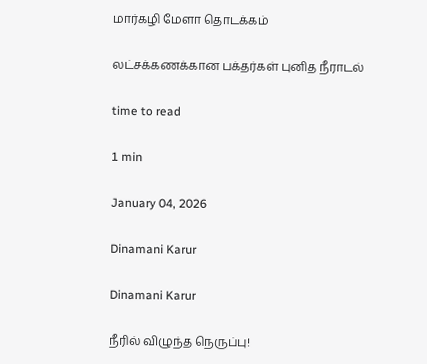மார்கழி மேளா தொடக்கம்

லட்சக்கணக்கான பக்தர்கள் புனித நீராடல்

time to read

1 min

January 04, 2026

Dinamani Karur

Dinamani Karur

நீரில் விழுந்த நெருப்பு!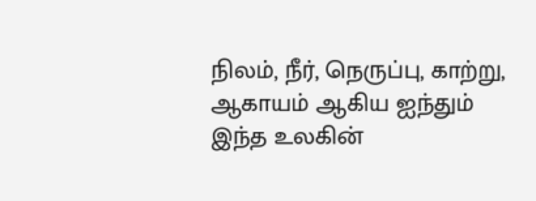நிலம், நீர், நெருப்பு, காற்று, ஆகாயம் ஆகிய ஐந்தும் இந்த உலகின்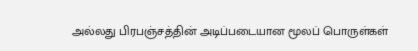அல்லது பிரபஞ்சத்தின் அடிப்படையான மூலப் பொருள்கள்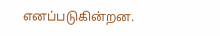எனப்படுகின்றன.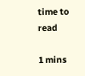time to read

1 mins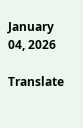January 04, 2026

Translate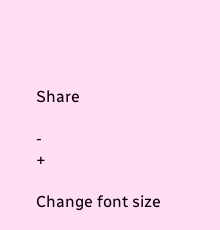Share

-
+

Change font size